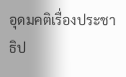อุดมคติเรื่องประชาธิป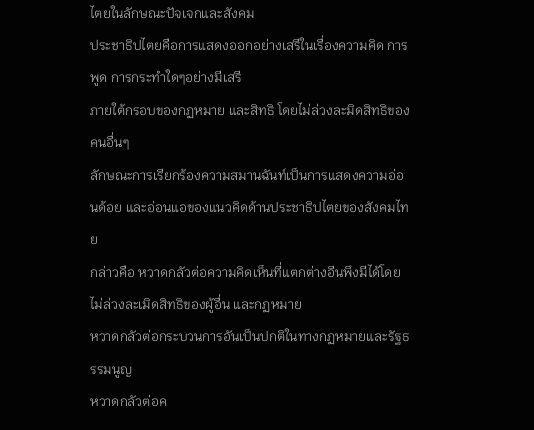ไตยในลักษณะปัจเจกและสังคม
ประชาธิปไตยคือการแสดงออกอย่างเสรีในเรื่องความคิด การพูด การกระทำใดๆอย่างมีเสรี
ภายใต้กรอบของกฏหมาย และสิทธิ โดยไม่ล่วงละมิดสิทธิของคนอื่นๆ
ลักษณะการเรียกร้องความสมานฉันท์เป็นการแสดงความอ่อนด้อย และอ่อนแอของแนวคิดด้านประชาธิปไตยของสังคมไทย
กล่าวคือ หวาดกลัวต่อความคิดเห็นที่แตกต่างอีนพึงมีได้โดยไม่ล่วงละเมิดสิทธิของผู้อื่น และกฏหมาย
หวาดกลัวต่อกระบวนการอันเป็นปกติในทางกฏหมายและรัฐธรรมนูญ
หวาดกลัวต่อค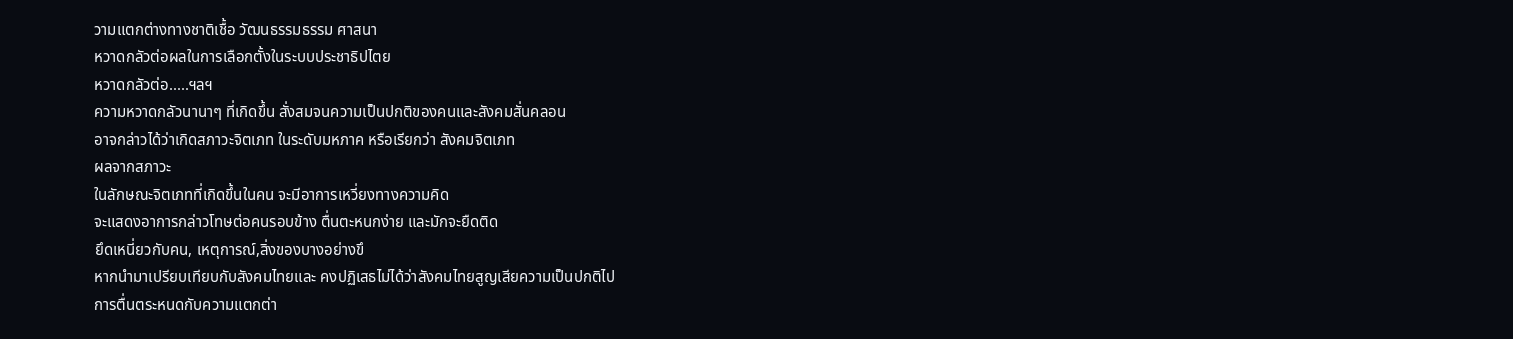วามแตกต่างทางชาติเชื้อ วัฒนธรรมธรรม ศาสนา
หวาดกลัวต่อผลในการเลือกตั้งในระบบประชาธิปไตย
หวาดกลัวต่อ.....ฯลฯ
ความหวาดกลัวนานาๆ ที่เกิดขึ้น สั่งสมจนความเป็นปกติของคนและสังคมสั่นคลอน
อาจกล่าวได้ว่าเกิดสภาวะจิตเภท ในระดับมหภาค หรือเรียกว่า สังคมจิตเภท
ผลจากสภาวะ
ในลักษณะจิตเภทที่เกิดขึ้นในคน จะมีอาการเหวี่ยงทางความคิด
จะแสดงอาการกล่าวโทษต่อคนรอบข้าง ตื่นตะหนกง่าย และมักจะยืดติด
ยึดเหนี่ยวกับคน, เหตุการณ์,สิ่งของบางอย่างขึ
หากนำมาเปรียบเทียบกับสังคมไทยและ คงปฏิเสธไม่ได้ว่าสังคมไทยสูญเสียความเป็นปกติไป
การตื่นตระหนดกับความแตกต่า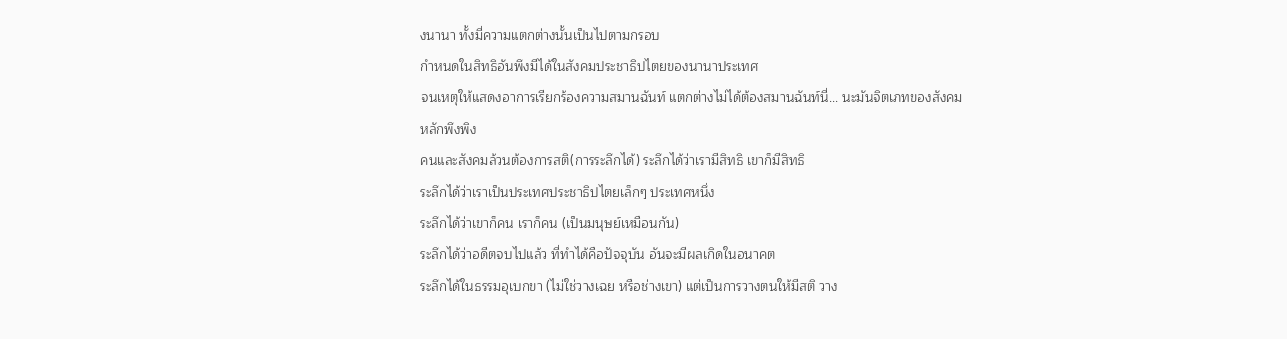งนานา ทั้งมี่ความแตกต่างนั้นเป็นไปตามกรอบ
กำหนดในสิทธิอันพึงมีได้ในสังคมประชาธิปไตยของนานาประเทศ
จนเหตุให้แสดงอาการเรียกร้องความสมานฉันท์ แตกต่างไม่ได้ต้องสมานฉันท์นี่... นะมันจิตเภทของสังคม
หลักพึงพิง
คนและสังคมล้วนต้องการสติ(การระลึกได้) ระลึกได้ว่าเรามีสิทธิ เขาก็มีสิทธิ
ระลึกได้ว่าเราเป็นประเทศประชาธิปไตยเล็กๆ ประเทศหนึ่ง
ระลึกได้ว่าเขาก็คน เราก็คน (เป็นมนุษย์เหมือนกัน)
ระลึกได้ว่าอดีตจบไปแล้ว ที่ทำได้คือปัจจุบัน อันจะมีผลเกิดในอนาคต
ระลึกได้ในธรรมอุเบกขา (ไม่ใช่วางเฉย หรือช่างเขา) แต่เป็นการวางตนให้มีสติ วาง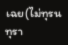เฉย(ไม่ทุรนทุรา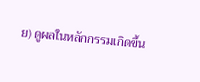ย) ดูผลในหลักกรรมเกิดขึ้น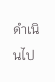ดำเนินไป